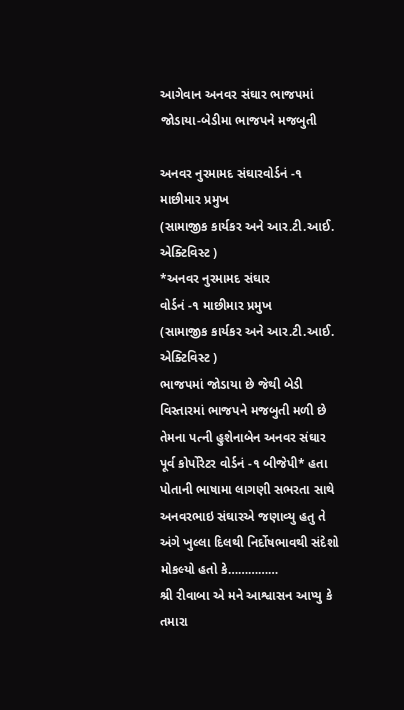આગેવાન અનવર સંઘાર ભાજપમાં જોડાયા-બેડીમા ભાજપને મજબુતી

અનવર નુરમામદ સંઘારવોર્ડનં -૧ માછીમાર પ્રમુખ
(સામાજીક કાર્યકર અને આર.ટી.આઈ. એક્ટિવિસ્ટ )
*અનવર નુરમામદ સંઘાર
વોર્ડનં -૧ માછીમાર પ્રમુખ
(સામાજીક કાર્યકર અને આર.ટી.આઈ. એક્ટિવિસ્ટ )
ભાજપમાં જોડાયા છે જેથી બેડી વિસ્તારમાં ભાજપને મજબુતી મળી છે
તેમના પત્ની હુશેનાબેન અનવર સંઘાર
પૂર્વ કોર્પોરેટર વોર્ડનં -૧ બીજેપી* હતા
પોતાની ભાષામા લાગણી સભરતા સાથે અનવરભાઇ સંઘારએ જણાવ્યુ હતુ તે અંગે ખુલ્લા દિલથી નિર્દોષભાવથી સંદેશો મોકલ્યો હતો કે……………
શ્રી રીવાબા એ મને આશ્વાસન આપ્યુ કે તમારા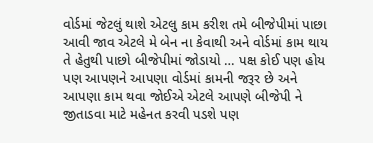વોર્ડમાં જેટલું થાશે એટલુ કામ કરીશ તમે બીજેપીમાં પાછા આવી જાવ એટલે મે બેન ના કેવાથી અને વોર્ડમાં કામ થાય તે હેતુથી પાછો બીજેપીમાં જોડાયો … પક્ષ કોઈ પણ હોય પણ આપણને આપણા વોર્ડમાં કામની જરૂર છે અને આપણા કામ થવા જોઈએ એટલે આપણે બીજેપી ને જીતાડવા માટે મહેનત કરવી પડશે પણ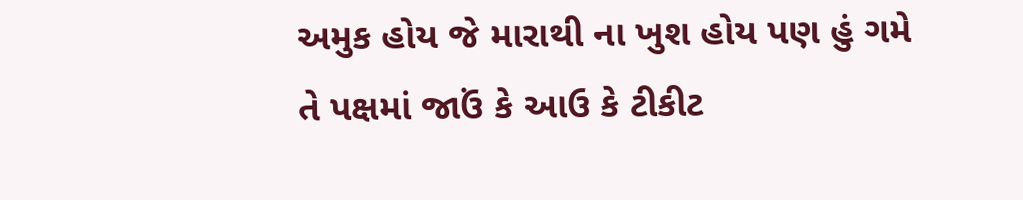અમુક હોય જે મારાથી ના ખુશ હોય પણ હું ગમે તે પક્ષમાં જાઉં કે આઉ કે ટીકીટ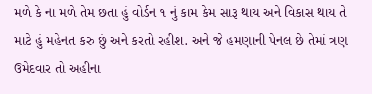મળે કે ના મળે તેમ છતા હું વોર્ડન ૧ નું કામ કેમ સારૂ થાય અને વિકાસ થાય તે માટે હું મહેનત કરુ છું અને કરતો રહીશ. અને જે હમણાની પેનલ છે તેમાં ત્રણ ઉમેદવાર તો અહીના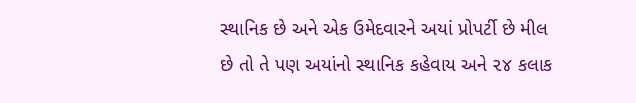સ્થાનિક છે અને એક ઉમેદવારને અયાં પ્રોપર્ટી છે મીલ છે તો તે પણ અયાંનો સ્થાનિક કહેવાય અને ૨૪ કલાક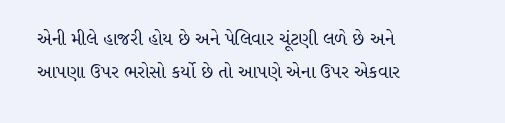એની મીલે હાજરી હોય છે અને પેલિવાર ચૂંટણી લળે છે અને આપણા ઉપર ભરોસો કર્યો છે તો આપણે એના ઉપર એકવાર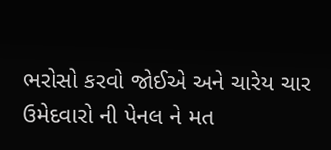ભરોસો કરવો જોઈએ અને ચારેય ચાર ઉમેદવારો ની પેનલ ને મત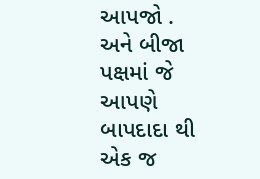આપજો . અને બીજા પક્ષમાં જે આપણે બાપદાદા થી એક જ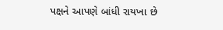પક્ષને આપણે બાંધી રાયખા છે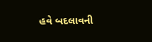હવે બદલાવની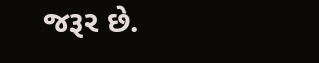જરૂર છે.